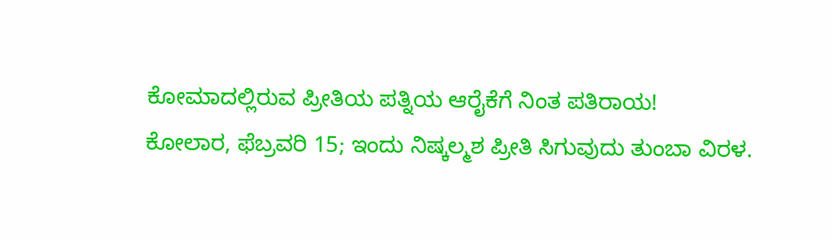ಕೋಮಾದಲ್ಲಿರುವ ಪ್ರೀತಿಯ ಪತ್ನಿಯ ಆರೈಕೆಗೆ ನಿಂತ ಪತಿರಾಯ!
ಕೋಲಾರ, ಫೆಬ್ರವರಿ 15; ಇಂದು ನಿಷ್ಕಲ್ಮಶ ಪ್ರೀತಿ ಸಿಗುವುದು ತುಂಬಾ ವಿರಳ.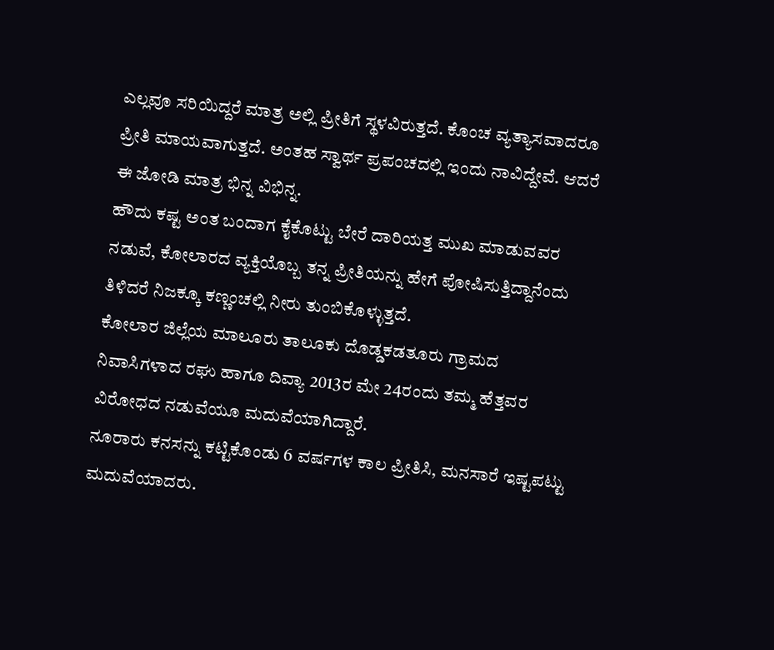ಎಲ್ಲವೂ ಸರಿಯಿದ್ದರೆ ಮಾತ್ರ ಅಲ್ಲಿ ಪ್ರೀತಿಗೆ ಸ್ಥಳವಿರುತ್ತದೆ. ಕೊಂಚ ವ್ಯತ್ಯಾಸವಾದರೂ ಪ್ರೀತಿ ಮಾಯವಾಗುತ್ತದೆ. ಅಂತಹ ಸ್ವಾರ್ಥ ಪ್ರಪಂಚದಲ್ಲಿ ಇಂದು ನಾವಿದ್ದೇವೆ. ಆದರೆ ಈ ಜೋಡಿ ಮಾತ್ರ ಭಿನ್ನ ವಿಭಿನ್ನ.
ಹೌದು ಕಷ್ಟ ಅಂತ ಬಂದಾಗ ಕೈಕೊಟ್ಟು ಬೇರೆ ದಾರಿಯತ್ತ ಮುಖ ಮಾಡುವವರ ನಡುವೆ, ಕೋಲಾರದ ವ್ಯಕ್ತಿಯೊಬ್ಬ ತನ್ನ ಪ್ರೀತಿಯನ್ನು ಹೇಗೆ ಪೋಷಿಸುತ್ತಿದ್ದಾನೆಂದು ತಿಳಿದರೆ ನಿಜಕ್ಕೂ ಕಣ್ಣಂಚಲ್ಲಿ ನೀರು ತುಂಬಿಕೊಳ್ಳುತ್ತದೆ.
ಕೋಲಾರ ಜಿಲ್ಲೆಯ ಮಾಲೂರು ತಾಲೂಕು ದೊಡ್ಡಕಡತೂರು ಗ್ರಾಮದ ನಿವಾಸಿಗಳಾದ ರಘು ಹಾಗೂ ದಿವ್ಯಾ 2013ರ ಮೇ 24ರಂದು ತಮ್ಮ ಹೆತ್ತವರ ವಿರೋಧದ ನಡುವೆಯೂ ಮದುವೆಯಾಗಿದ್ದಾರೆ.
ನೂರಾರು ಕನಸನ್ನು ಕಟ್ಟಿಕೊಂಡು 6 ವರ್ಷಗಳ ಕಾಲ ಪ್ರೀತಿಸಿ, ಮನಸಾರೆ ಇಷ್ಟಪಟ್ಟು ಮದುವೆಯಾದರು.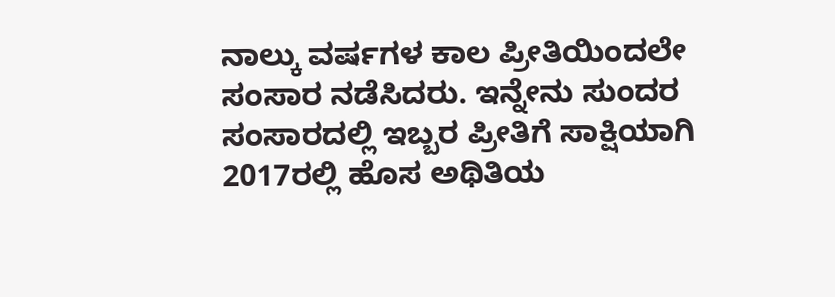ನಾಲ್ಕು ವರ್ಷಗಳ ಕಾಲ ಪ್ರೀತಿಯಿಂದಲೇ ಸಂಸಾರ ನಡೆಸಿದರು. ಇನ್ನೇನು ಸುಂದರ ಸಂಸಾರದಲ್ಲಿ ಇಬ್ಬರ ಪ್ರೀತಿಗೆ ಸಾಕ್ಷಿಯಾಗಿ 2017ರಲ್ಲಿ ಹೊಸ ಅಥಿತಿಯ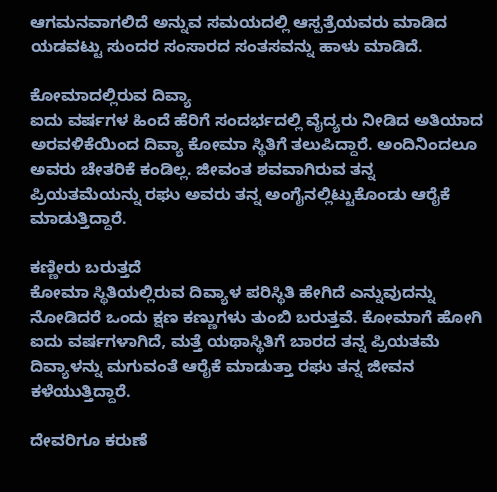ಆಗಮನವಾಗಲಿದೆ ಅನ್ನುವ ಸಮಯದಲ್ಲಿ ಆಸ್ಪತ್ರೆಯವರು ಮಾಡಿದ ಯಡವಟ್ಟು ಸುಂದರ ಸಂಸಾರದ ಸಂತಸವನ್ನು ಹಾಳು ಮಾಡಿದೆ.

ಕೋಮಾದಲ್ಲಿರುವ ದಿವ್ಯಾ
ಐದು ವರ್ಷಗಳ ಹಿಂದೆ ಹೆರಿಗೆ ಸಂದರ್ಭದಲ್ಲಿ ವೈದ್ಯರು ನೀಡಿದ ಅತಿಯಾದ ಅರವಳಿಕೆಯಿಂದ ದಿವ್ಯಾ ಕೋಮಾ ಸ್ಥಿತಿಗೆ ತಲುಪಿದ್ದಾರೆ. ಅಂದಿನಿಂದಲೂ ಅವರು ಚೇತರಿಕೆ ಕಂಡಿಲ್ಲ. ಜೀವಂತ ಶವವಾಗಿರುವ ತನ್ನ ಪ್ರಿಯತಮೆಯನ್ನು ರಘು ಅವರು ತನ್ನ ಅಂಗೈನಲ್ಲಿಟ್ಟುಕೊಂಡು ಆರೈಕೆ ಮಾಡುತ್ತಿದ್ದಾರೆ.

ಕಣ್ಣೀರು ಬರುತ್ತದೆ
ಕೋಮಾ ಸ್ಥಿತಿಯಲ್ಲಿರುವ ದಿವ್ಯಾಳ ಪರಿಸ್ಥಿತಿ ಹೇಗಿದೆ ಎನ್ನುವುದನ್ನು ನೋಡಿದರೆ ಒಂದು ಕ್ಷಣ ಕಣ್ಣುಗಳು ತುಂಬಿ ಬರುತ್ತವೆ. ಕೋಮಾಗೆ ಹೋಗಿ ಐದು ವರ್ಷಗಳಾಗಿದೆ, ಮತ್ತೆ ಯಥಾಸ್ಥಿತಿಗೆ ಬಾರದ ತನ್ನ ಪ್ರಿಯತಮೆ ದಿವ್ಯಾಳನ್ನು ಮಗುವಂತೆ ಆರೈಕೆ ಮಾಡುತ್ತಾ ರಘು ತನ್ನ ಜೀವನ ಕಳೆಯುತ್ತಿದ್ದಾರೆ.

ದೇವರಿಗೂ ಕರುಣೆ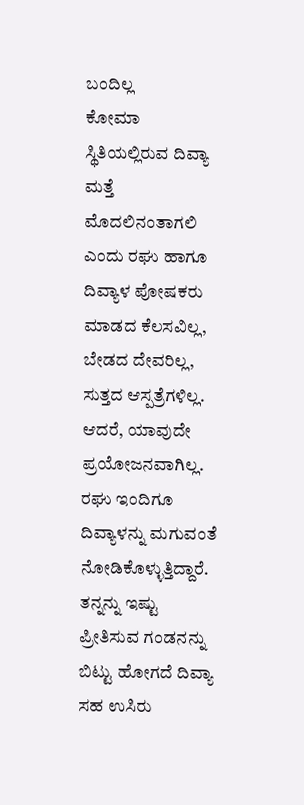ಬಂದಿಲ್ಲ
ಕೋಮಾ ಸ್ಥಿತಿಯಲ್ಲಿರುವ ದಿವ್ಯಾ ಮತ್ತೆ ಮೊದಲಿನಂತಾಗಲಿ ಎಂದು ರಘು ಹಾಗೂ ದಿವ್ಯಾಳ ಪೋಷಕರು ಮಾಡದ ಕೆಲಸವಿಲ್ಲ, ಬೇಡದ ದೇವರಿಲ್ಲ, ಸುತ್ತದ ಆಸ್ಪತ್ರೆಗಳಿಲ್ಲ. ಆದರೆ, ಯಾವುದೇ ಪ್ರಯೋಜನವಾಗಿಲ್ಲ. ರಘು ಇಂದಿಗೂ ದಿವ್ಯಾಳನ್ನು ಮಗುವಂತೆ ನೋಡಿಕೊಳ್ಳುತ್ತಿದ್ದಾರೆ. ತನ್ನನ್ನು ಇಷ್ಟು ಪ್ರೀತಿಸುವ ಗಂಡನನ್ನು ಬಿಟ್ಟು ಹೋಗದೆ ದಿವ್ಯಾ ಸಹ ಉಸಿರು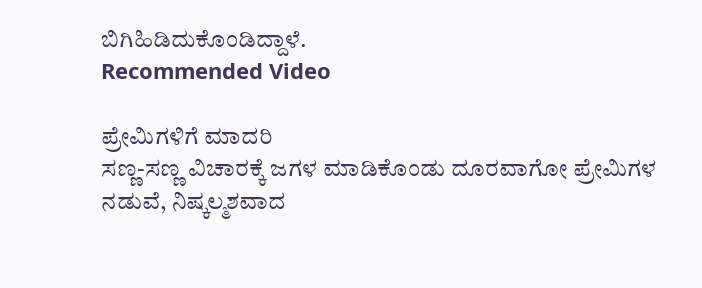ಬಿಗಿಹಿಡಿದುಕೊಂಡಿದ್ದಾಳೆ.
Recommended Video

ಪ್ರೇಮಿಗಳಿಗೆ ಮಾದರಿ
ಸಣ್ಣ-ಸಣ್ಣ ವಿಚಾರಕ್ಕೆ ಜಗಳ ಮಾಡಿಕೊಂಡು ದೂರವಾಗೋ ಪ್ರೇಮಿಗಳ ನಡುವೆ, ನಿಷ್ಕಲ್ಮಶವಾದ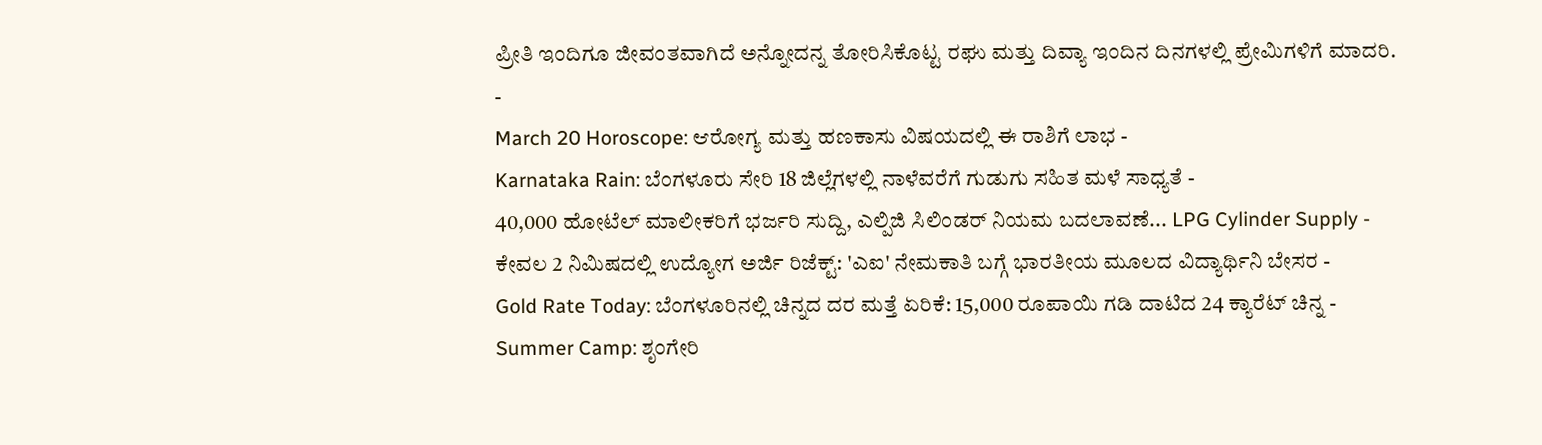ಪ್ರೀತಿ ಇಂದಿಗೂ ಜೀವಂತವಾಗಿದೆ ಅನ್ನೋದನ್ನ ತೋರಿಸಿಕೊಟ್ಟ ರಘು ಮತ್ತು ದಿವ್ಯಾ ಇಂದಿನ ದಿನಗಳಲ್ಲಿ ಪ್ರೇಮಿಗಳಿಗೆ ಮಾದರಿ.
-
March 20 Horoscope: ಆರೋಗ್ಯ ಮತ್ತು ಹಣಕಾಸು ವಿಷಯದಲ್ಲಿ ಈ ರಾಶಿಗೆ ಲಾಭ -
Karnataka Rain: ಬೆಂಗಳೂರು ಸೇರಿ 18 ಜಿಲ್ಲೆಗಳಲ್ಲಿ ನಾಳೆವರೆಗೆ ಗುಡುಗು ಸಹಿತ ಮಳೆ ಸಾಧ್ಯತೆ -
40,000 ಹೋಟೆಲ್ ಮಾಲೀಕರಿಗೆ ಭರ್ಜರಿ ಸುದ್ದಿ, ಎಲ್ಪಿಜಿ ಸಿಲಿಂಡರ್ ನಿಯಮ ಬದಲಾವಣೆ... LPG Cylinder Supply -
ಕೇವಲ 2 ನಿಮಿಷದಲ್ಲಿ ಉದ್ಯೋಗ ಅರ್ಜಿ ರಿಜೆಕ್ಟ್: 'ಎಐ' ನೇಮಕಾತಿ ಬಗ್ಗೆ ಭಾರತೀಯ ಮೂಲದ ವಿದ್ಯಾರ್ಥಿನಿ ಬೇಸರ -
Gold Rate Today: ಬೆಂಗಳೂರಿನಲ್ಲಿ ಚಿನ್ನದ ದರ ಮತ್ತೆ ಏರಿಕೆ: 15,000 ರೂಪಾಯಿ ಗಡಿ ದಾಟಿದ 24 ಕ್ಯಾರೆಟ್ ಚಿನ್ನ -
Summer Camp: ಶೃಂಗೇರಿ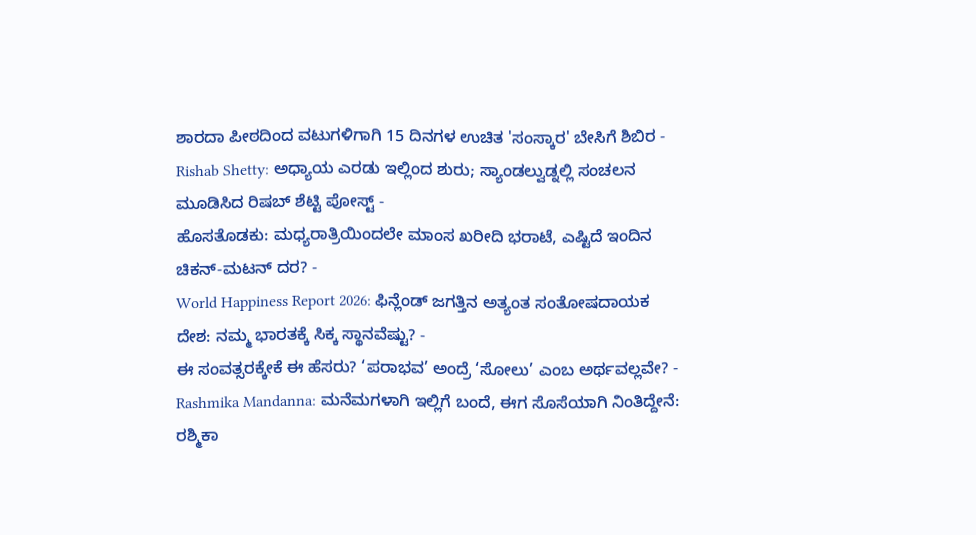ಶಾರದಾ ಪೀಠದಿಂದ ವಟುಗಳಿಗಾಗಿ 15 ದಿನಗಳ ಉಚಿತ 'ಸಂಸ್ಕಾರ' ಬೇಸಿಗೆ ಶಿಬಿರ -
Rishab Shetty: ಅಧ್ಯಾಯ ಎರಡು ಇಲ್ಲಿಂದ ಶುರು; ಸ್ಯಾಂಡಲ್ವುಡ್ನಲ್ಲಿ ಸಂಚಲನ ಮೂಡಿಸಿದ ರಿಷಬ್ ಶೆಟ್ಟಿ ಪೋಸ್ಟ್ -
ಹೊಸತೊಡಕು: ಮಧ್ಯರಾತ್ರಿಯಿಂದಲೇ ಮಾಂಸ ಖರೀದಿ ಭರಾಟೆ, ಎಷ್ಟಿದೆ ಇಂದಿನ ಚಿಕನ್-ಮಟನ್ ದರ? -
World Happiness Report 2026: ಫಿನ್ಲೆಂಡ್ ಜಗತ್ತಿನ ಅತ್ಯಂತ ಸಂತೋಷದಾಯಕ ದೇಶ: ನಮ್ಮ ಭಾರತಕ್ಕೆ ಸಿಕ್ಕ ಸ್ಥಾನವೆಷ್ಟು? -
ಈ ಸಂವತ್ಸರಕ್ಕೇಕೆ ಈ ಹೆಸರು? ‘ಪರಾಭವ’ ಅಂದ್ರೆ ‘ಸೋಲು’ ಎಂಬ ಅರ್ಥವಲ್ಲವೇ? -
Rashmika Mandanna: ಮನೆಮಗಳಾಗಿ ಇಲ್ಲಿಗೆ ಬಂದೆ, ಈಗ ಸೊಸೆಯಾಗಿ ನಿಂತಿದ್ದೇನೆ: ರಶ್ಮಿಕಾ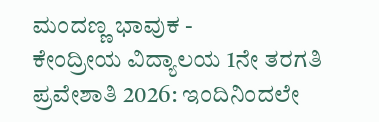ಮಂದಣ್ಣ ಭಾವುಕ -
ಕೇಂದ್ರೀಯ ವಿದ್ಯಾಲಯ 1ನೇ ತರಗತಿ ಪ್ರವೇಶಾತಿ 2026: ಇಂದಿನಿಂದಲೇ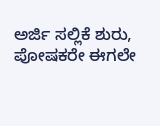ಅರ್ಜಿ ಸಲ್ಲಿಕೆ ಶುರು, ಪೋಷಕರೇ ಈಗಲೇ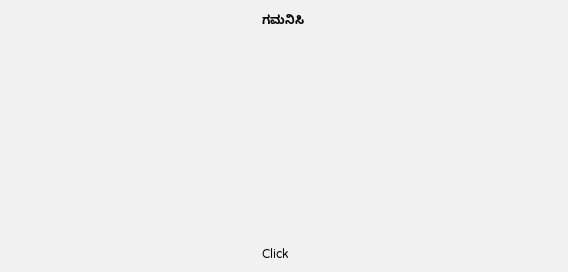ಗಮನಿಸಿ












Click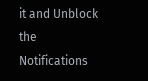it and Unblock the Notifications